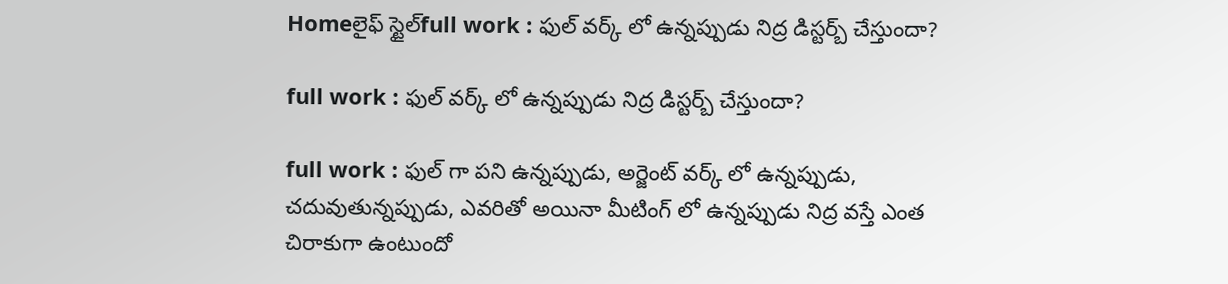Homeలైఫ్ స్టైల్full work : ఫుల్ వర్క్ లో ఉన్నప్పుడు నిద్ర డిస్టర్బ్ చేస్తుందా?

full work : ఫుల్ వర్క్ లో ఉన్నప్పుడు నిద్ర డిస్టర్బ్ చేస్తుందా?

full work : ఫుల్ గా పని ఉన్నప్పుడు, అర్జెంట్ వర్క్ లో ఉన్నప్పుడు, చదువుతున్నప్పుడు, ఎవరితో అయినా మీటింగ్ లో ఉన్నప్పుడు నిద్ర వస్తే ఎంత చిరాకుగా ఉంటుందో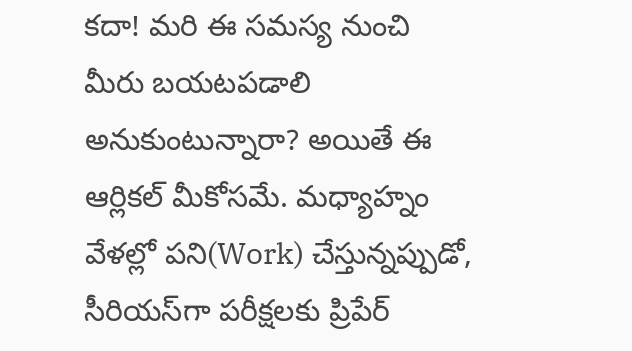కదా! మరి ఈ సమస్య నుంచి మీరు బయటపడాలి అనుకుంటున్నారా? అయితే ఈ ఆర్లికల్ మీకోసమే. మధ్యాహ్నం వేళల్లో పని(Work) చేస్తున్నప్పుడో, సీరియస్‌గా పరీక్షలకు ప్రిపేర్‌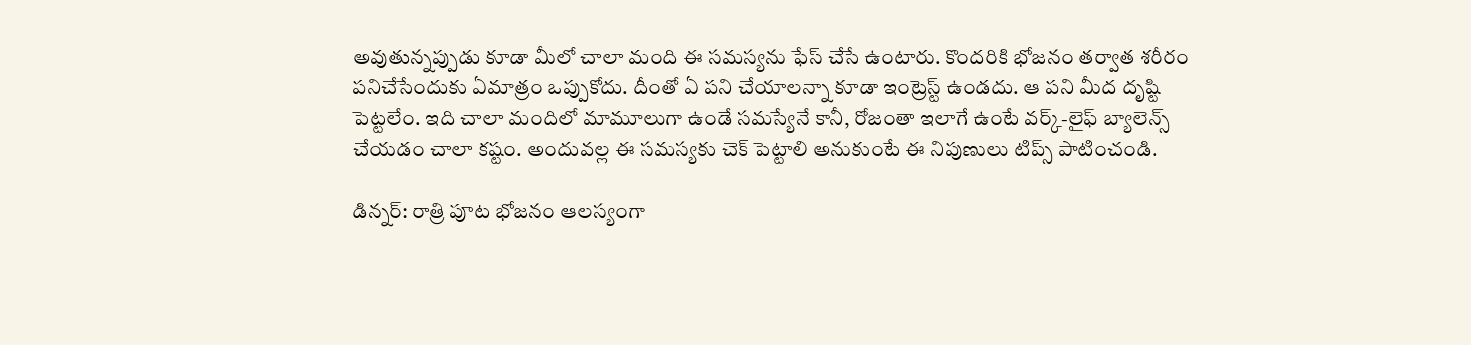అవుతున్నప్పుడు కూడా మీలో చాలా మంది ఈ సమస్యను ఫేస్ చేసే ఉంటారు. కొందరికి భోజనం తర్వాత శరీరం పనిచేసేందుకు ఏమాత్రం ఒప్పుకోదు. దీంతో ఏ పని చేయాలన్నా కూడా ఇంట్రెస్ట్ ఉండదు. ఆ పని మీద దృష్టి పెట్టలేం. ఇది చాలా మందిలో మామూలుగా ఉండే సమస్యేనే కానీ, రోజంతా ఇలాగే ఉంటే వర్క్‌-లైఫ్‌ బ్యాలెన్స్‌ చేయడం చాలా కష్టం. అందువల్ల ఈ సమస్యకు చెక్‌ పెట్టాలి అనుకుంటే ఈ నిపుణులు టిప్స్ పాటించండి.

డిన్నర్‌: రాత్రి పూట భోజనం ఆలస్యంగా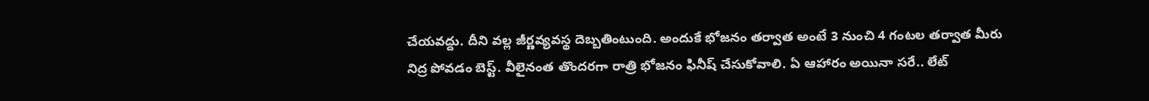చేయవద్దు. దీని వల్ల జీర్ణవ్యవస్థ దెబ్బతింటుంది. అందుకే భోజనం తర్వాత అంటే 3 నుంచి 4 గంటల తర్వాత మీరు నిద్ర పోవడం బెస్ట్. వీలైనంత తొందరగా రాత్రి భోజనం ఫినీష్ చేసుకోవాలి. ఏ ఆహారం అయినా సరే.. లేట్‌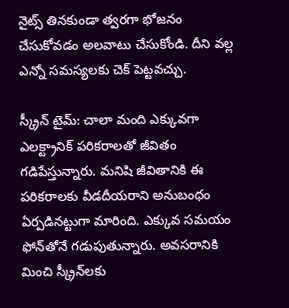నైట్స్‌ తినకుండా త్వరగా భోజనం చేసుకోవడం అలవాటు చేసుకోండి. దీని వల్ల ఎన్నో సమస్యలకు చెక్ పెట్టవచ్చు.

స్క్రీన్‌ టైమ్‌: చాలా మంది ఎక్కువగా ఎలక్ట్రానిక్‌ పరికరాలతో జీవితం గడిపేస్తున్నారు. మనిషి జీవితానికి ఈ పరికరాలకు వీడదీయరాని అనుబంధం ఏర్పడినట్టుగా మారింది. ఎక్కువ సమయం ఫోన్‌తోనే గడుపుతున్నారు. అవసరానికి మించి స్క్రీన్‌లకు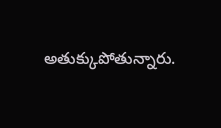అతుక్కుపోతున్నారు.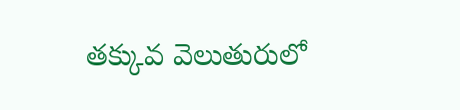తక్కువ వెలుతురులో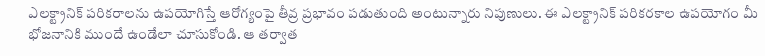ఎలక్ట్రానిక్‌ పరికరాలను ఉపయోగిస్తే ఆరోగ్యంపై తీవ్ర ప్రభావం పడుతుంది అంటున్నారు నిపుణులు. ఈ ఎలక్ట్రానిక్ పరికరకాల ఉపయోగం మీ భోజనానికి ముందే ఉండేలా చూసుకోండి. ఆ తర్వాత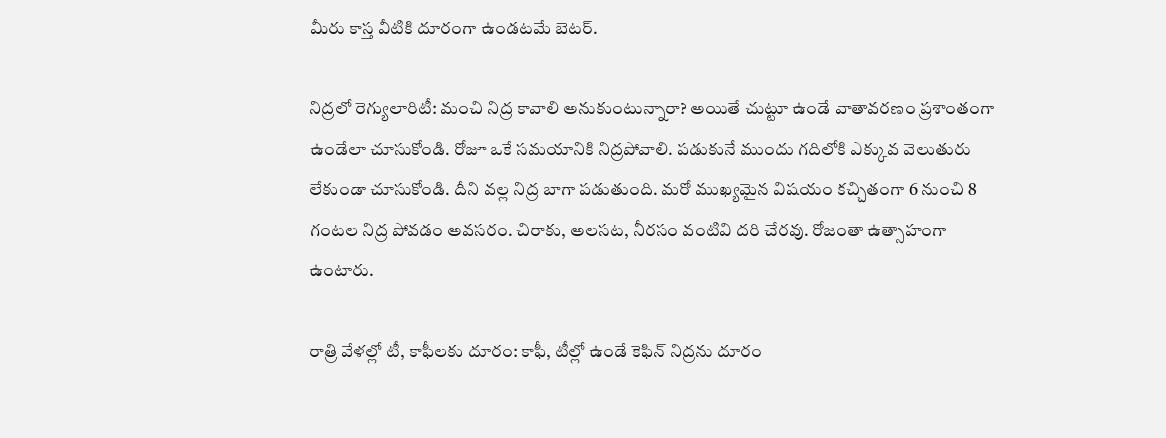మీరు కాస్త వీటికి దూరంగా ఉండటమే బెటర్.

నిద్రలో రెగ్యులారిటీ: మంచి నిద్ర కావాలి అనుకుంటున్నారా? అయితే చుట్టూ ఉండే వాతావరణం ప్రశాంతంగా ఉండేలా చూసుకోండి. రోజూ ఒకే సమయానికి నిద్రపోవాలి. పడుకునే ముందు గదిలోకి ఎక్కువ వెలుతురు లేకుండా చూసుకోండి. దీని వల్ల నిద్ర బాగా పడుతుంది. మరో ముఖ్యమైన విషయం కచ్చితంగా 6 నుంచి 8 గంటల నిద్ర పోవడం అవసరం. చిరాకు, అలసట, నీరసం వంటివి దరి చేరవు. రోజంతా ఉత్సాహంగా ఉంటారు.

రాత్రి వేళల్లో టీ, కాఫీలకు దూరం: కాఫీ, టీల్లో ఉండే కెఫిన్‌ నిద్రను దూరం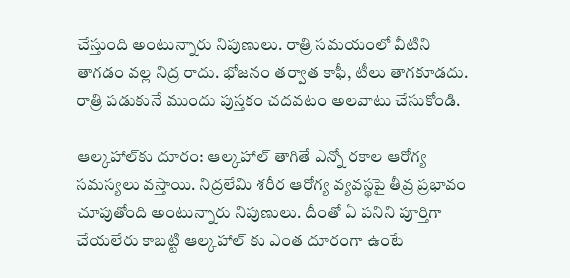చేస్తుంది అంటున్నారు నిపుణులు. రాత్రి సమయంలో వీటిని తాగడం వల్ల నిద్ర రాదు. భోజనం తర్వాత కాఫీ, టీలు తాగకూడదు. రాత్రి పడుకునే ముందు పుస్తకం చదవటం అలవాటు చేసుకోండి.

ఆల్కహాల్‌కు దూరం: ఆల్కహాల్‌ తాగితే ఎన్నో రకాల ఆరోగ్య సమస్యలు వస్తాయి. నిద్రలేమి శరీర ఆరోగ్య వ్యవస్థపై తీవ్ర ప్రభావం చూపుతోంది అంటున్నారు నిపుణులు. దీంతో ఏ పనిని పూర్తిగా చేయలేరు కాబట్టి ఆల్కహాల్ కు ఎంత దూరంగా ఉంటే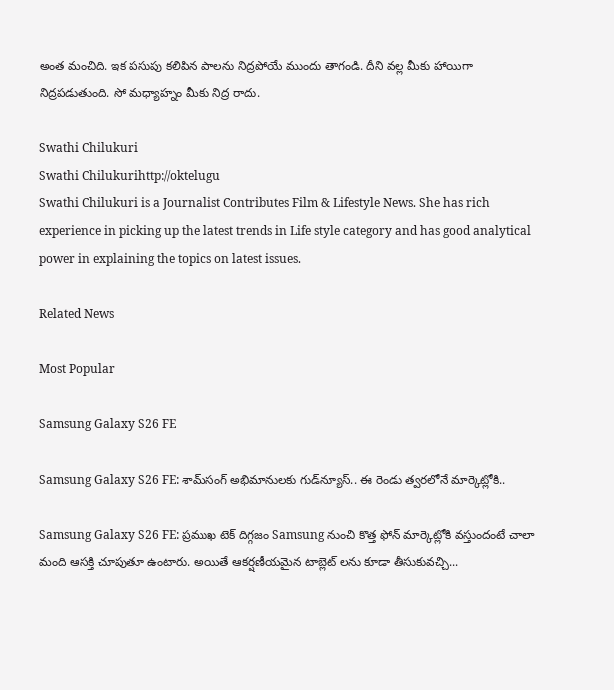అంత మంచిది. ఇక పసుపు కలిపిన పాలను నిద్రపోయే ముందు తాగండి. దీని వల్ల మీకు హాయిగా నిద్రపడుతుంది. సో మధ్యాహ్నం మీకు నిద్ర రాదు.

Swathi Chilukuri
Swathi Chilukurihttp://oktelugu
Swathi Chilukuri is a Journalist Contributes Film & Lifestyle News. She has rich experience in picking up the latest trends in Life style category and has good analytical power in explaining the topics on latest issues.

Related News

Most Popular

Samsung Galaxy S26 FE

Samsung Galaxy S26 FE: శామ్‌సంగ్ అభిమానులకు గుడ్‌న్యూస్.. ఈ రెండు త్వరలోనే మార్కెట్లోకి..

Samsung Galaxy S26 FE: ప్రముఖ టెక్ దిగ్గజం Samsung నుంచి కొత్త ఫోన్ మార్కెట్లోకి వస్తుందంటే చాలా మంది ఆసక్తి చూపుతూ ఉంటారు. అయితే ఆకర్షణీయమైన టాబ్లెట్ లను కూడా తీసుకువచ్చి...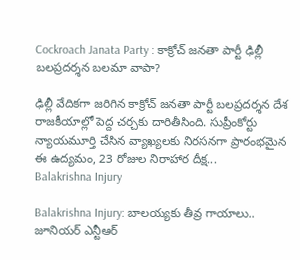Cockroach Janata Party : కాక్రోచ్ జనతా పార్టీ ఢిల్లీ బలప్రదర్శన బలమా వాపా?

ఢిల్లీ వేదికగా జరిగిన కాక్రోచ్ జనతా పార్టీ బలప్రదర్శన దేశ రాజకీయాల్లో పెద్ద చర్చకు దారితీసింది. సుప్రీంకోర్టు న్యాయమూర్తి చేసిన వ్యాఖ్యలకు నిరసనగా ప్రారంభమైన ఈ ఉద్యమం, 23 రోజుల నిరాహార దీక్ష...
Balakrishna Injury

Balakrishna Injury: బాలయ్యకు తీవ్ర గాయాలు.. జూనియర్ ఎన్టీఆర్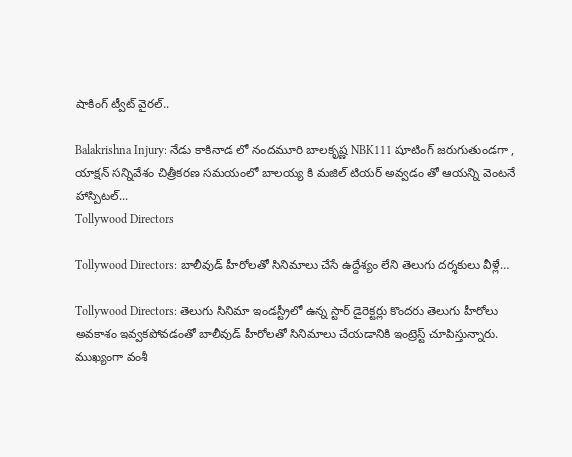షాకింగ్ ట్వీట్ వైరల్..

Balakrishna Injury: నేడు కాకినాడ లో నందమూరి బాలకృష్ణ NBK111 షూటింగ్ జరుగుతుండగా , యాక్షన్ సన్నివేశం చిత్రీకరణ సమయంలో బాలయ్య కి మజిల్ టియర్ అవ్వడం తో ఆయన్ని వెంటనే హాస్పిటల్...
Tollywood Directors

Tollywood Directors: బాలీవుడ్ హీరోలతో సినిమాలు చేసే ఉద్దేశ్యం లేని తెలుగు దర్శకులు వీళ్లే…

Tollywood Directors: తెలుగు సినిమా ఇండస్ట్రీలో ఉన్న స్టార్ డైరెక్టర్లు కొందరు తెలుగు హీరోలు అవకాశం ఇవ్వకపోవడంతో బాలీవుడ్ హీరోలతో సినిమాలు చేయడానికి ఇంట్రెస్ట్ చూపిస్తున్నారు. ముఖ్యంగా వంశీ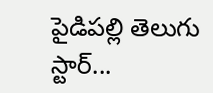పైడిపల్లి తెలుగు స్టార్...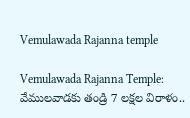Vemulawada Rajanna temple

Vemulawada Rajanna Temple: వేములవాడకు తండ్రి 7 లక్షల విరాళం..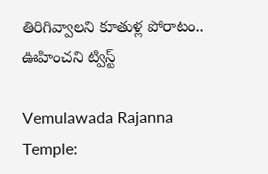తిరిగివ్వాలని కూతుళ్ల పోరాటం.. ఊహించని ట్విస్ట్

Vemulawada Rajanna Temple: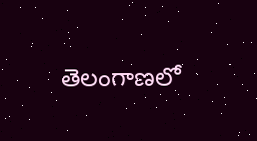తెలంగాణలో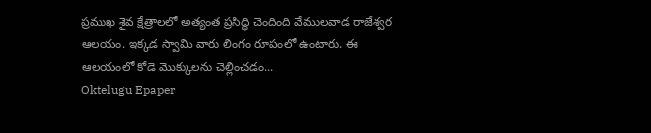ప్రముఖ శైవ క్షేత్రాలలో అత్యంత ప్రసిద్ధి చెందింది వేములవాడ రాజేశ్వర ఆలయం. ఇక్కడ స్వామి వారు లింగం రూపంలో ఉంటారు. ఈ ఆలయంలో కోడె మొక్కులను చెల్లించడం...
Oktelugu Epaper